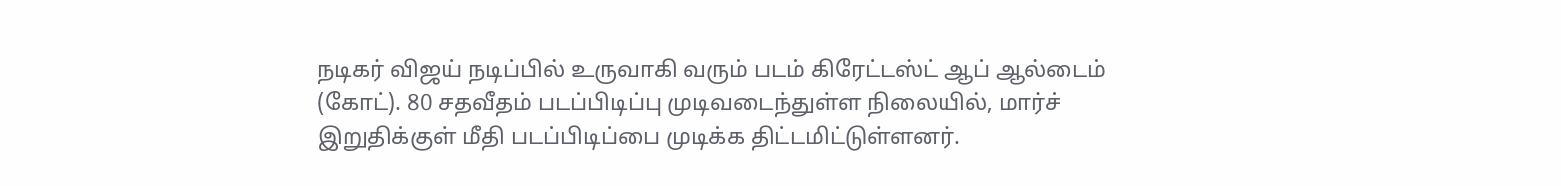நடிகர் விஜய் நடிப்பில் உருவாகி வரும் படம் கிரேட்டஸ்ட் ஆப் ஆல்டைம் (கோட்). 80 சதவீதம் படப்பிடிப்பு முடிவடைந்துள்ள நிலையில், மார்ச் இறுதிக்குள் மீதி படப்பிடிப்பை முடிக்க திட்டமிட்டுள்ளனர்.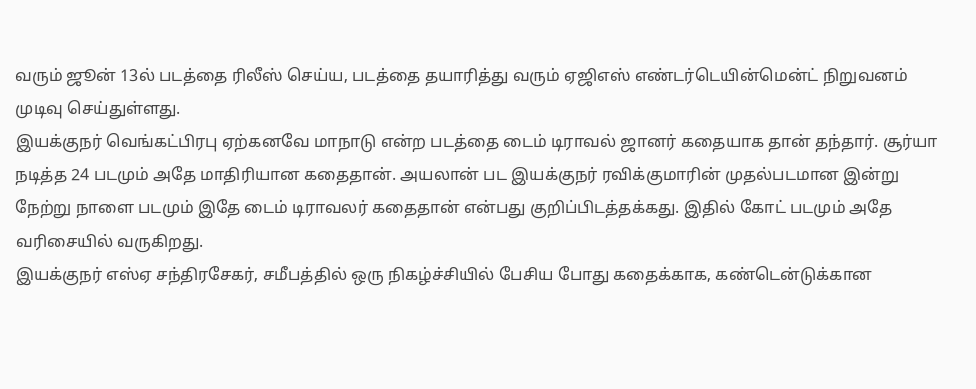வரும் ஜூன் 13ல் படத்தை ரிலீஸ் செய்ய, படத்தை தயாரித்து வரும் ஏஜிஎஸ் எண்டர்டெயின்மென்ட் நிறுவனம் முடிவு செய்துள்ளது.
இயக்குநர் வெங்கட்பிரபு ஏற்கனவே மாநாடு என்ற படத்தை டைம் டிராவல் ஜானர் கதையாக தான் தந்தார். சூர்யா நடித்த 24 படமும் அதே மாதிரியான கதைதான். அயலான் பட இயக்குநர் ரவிக்குமாரின் முதல்படமான இன்று நேற்று நாளை படமும் இதே டைம் டிராவலர் கதைதான் என்பது குறிப்பிடத்தக்கது. இதில் கோட் படமும் அதே வரிசையில் வருகிறது.
இயக்குநர் எஸ்ஏ சந்திரசேகர், சமீபத்தில் ஒரு நிகழ்ச்சியில் பேசிய போது கதைக்காக, கண்டென்டுக்கான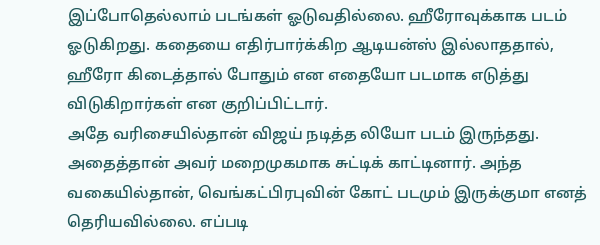இப்போதெல்லாம் படங்கள் ஓடுவதில்லை. ஹீரோவுக்காக படம் ஓடுகிறது. கதையை எதிர்பார்க்கிற ஆடியன்ஸ் இல்லாததால், ஹீரோ கிடைத்தால் போதும் என எதையோ படமாக எடுத்து விடுகிறார்கள் என குறிப்பிட்டார்.
அதே வரிசையில்தான் விஜய் நடித்த லியோ படம் இருந்தது. அதைத்தான் அவர் மறைமுகமாக சுட்டிக் காட்டினார். அந்த வகையில்தான், வெங்கட்பிரபுவின் கோட் படமும் இருக்குமா எனத் தெரியவில்லை. எப்படி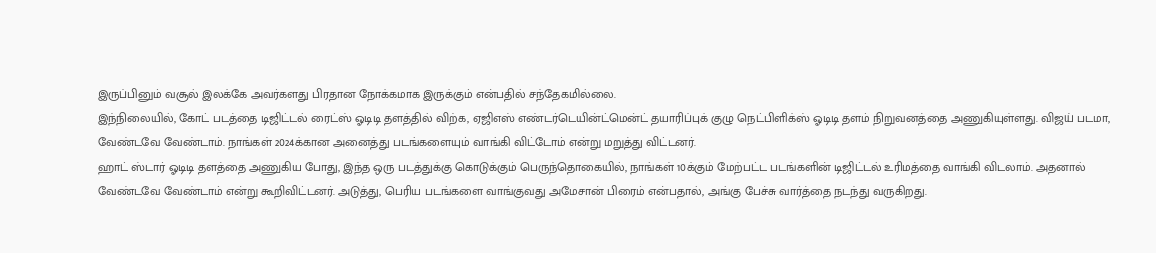இருப்பினும் வசூல் இலக்கே அவர்களது பிரதான நோக்கமாக இருக்கும் என்பதில் சந்தேகமில்லை.
இந்நிலையில், கோட் படத்தை டிஜிட்டல் ரைட்ஸ் ஓடிடி தளத்தில் விற்க, ஏஜிஎஸ் எண்டர்டெயின்ட்மென்ட் தயாரிப்புக் குழு நெட்பிளிக்ஸ் ஓடிடி தளம் நிறுவனத்தை அணுகியுள்ளது. விஜய் படமா, வேண்டவே வேண்டாம். நாங்கள் 2024க்கான அனைத்து படங்களையும் வாங்கி விட்டோம் என்று மறுத்து விட்டனர்.
ஹாட் ஸ்டார் ஓடிடி தளத்தை அணுகிய போது, இந்த ஒரு படத்துக்கு கொடுக்கும் பெருந்தொகையில், நாங்கள் 10க்கும் மேற்பட்ட படங்களின் டிஜிட்டல் உரிமத்தை வாங்கி விடலாம். அதனால் வேண்டவே வேண்டாம் என்று கூறிவிட்டனர். அடுத்து, பெரிய படங்களை வாங்குவது அமேசான் பிரைம் என்பதால், அங்கு பேச்சு வார்த்தை நடந்து வருகிறது.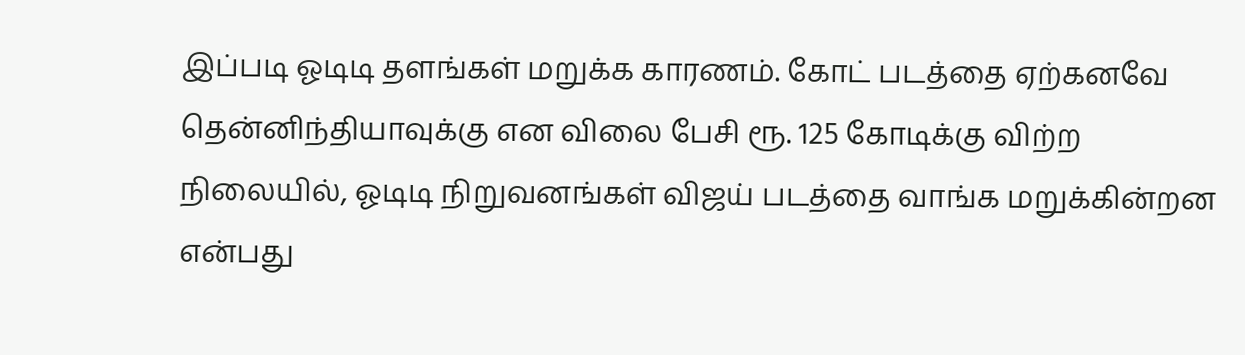இப்படி ஓடிடி தளங்கள் மறுக்க காரணம். கோட் படத்தை ஏற்கனவே தென்னிந்தியாவுக்கு என விலை பேசி ரூ. 125 கோடிக்கு விற்ற நிலையில், ஓடிடி நிறுவனங்கள் விஜய் படத்தை வாங்க மறுக்கின்றன என்பது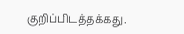குறிப்பிடத்தக்கது.